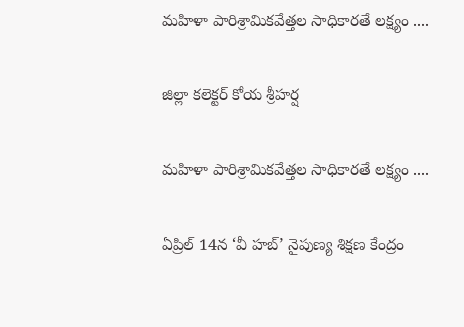మహిళా పారిశ్రామికవేత్తల సాధికారతే లక్ష్యం ....

జిల్లా కలెక్టర్ కోయ శ్రీహర్ష

మహిళా పారిశ్రామికవేత్తల సాధికారతే లక్ష్యం ....

ఏప్రిల్ 14న ‘వీ హబ్’ నైపుణ్య శిక్షణ కేంద్రం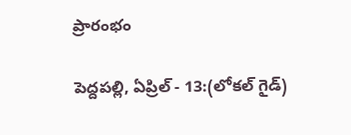ప్రారంభం

పెద్దపల్లి, ఏప్రిల్ - 13:(లోకల్ గైడ్)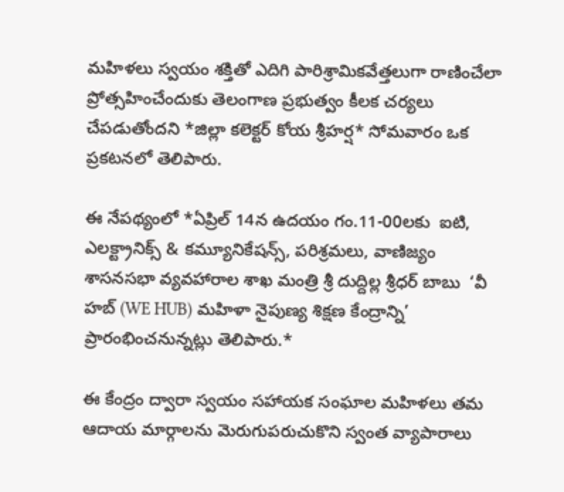మహిళలు స్వయం శక్తితో ఎదిగి పారిశ్రామికవేత్తలుగా రాణించేలా ప్రోత్సహించేందుకు తెలంగాణ ప్రభుత్వం కీలక చర్యలు చేపడుతోందని *జిల్లా కలెక్టర్ కోయ శ్రీహర్ష* సోమవారం ఒక ప్రకటనలో తెలిపారు.

ఈ నేపథ్యంలో *ఏప్రిల్ 14న ఉదయం గం.11-00లకు  ఐటి, ఎలక్ట్రానిక్స్ & కమ్యూనికేషన్స్, పరిశ్రమలు, వాణిజ్యం శాసనసభా వ్యవహారాల శాఖ మంత్రి శ్రీ దుద్దిల్ల శ్రీధర్ బాబు  ‘వీ హబ్ (WE HUB) మహిళా నైపుణ్య శిక్షణ కేంద్రాన్ని’ ప్రారంభించనున్నట్లు తెలిపారు.*

ఈ కేంద్రం ద్వారా స్వయం సహాయక సంఘాల మహిళలు తమ ఆదాయ మార్గాలను మెరుగుపరుచుకొని స్వంత వ్యాపారాలు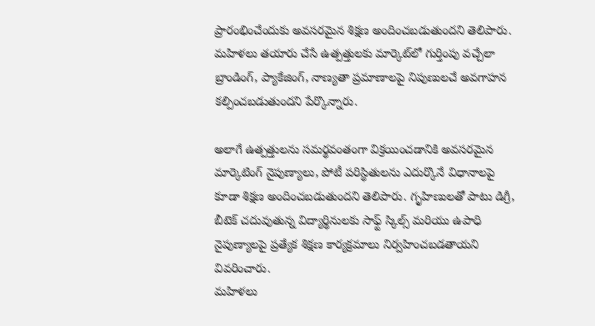ప్రారంభించేందుకు అవసరమైన శిక్షణ అందించబడుతుందని తెలిపారు. మహిళలు తయారు చేసే ఉత్పత్తులకు మార్కెట్‌లో గుర్తింపు వచ్చేలా బ్రాండింగ్, ప్యాకేజింగ్, నాణ్యతా ప్రమాణాలపై నిపుణులచే అవగాహన కల్పించబడుతుందని పేర్కొన్నారు.

అలాగే ఉత్పత్తులను సమర్థవంతంగా విక్రయించడానికి అవసరమైన మార్కెటింగ్ నైపుణ్యాలు, పోటీ పరిస్థితులను ఎదుర్కొనే విధానాలపై కూడా శిక్షణ అందించబడుతుందని తెలిపారు. గృహిణులతో పాటు డిగ్రీ, బీటెక్ చదువుతున్న విద్యార్థినులకు సాఫ్ట్ స్కిల్స్ మరియు ఉపాధి నైపుణ్యాలపై ప్రత్యేక శిక్షణ కార్యక్రమాలు నిర్వహించబడతాయని వివరించారు.
మహిళలు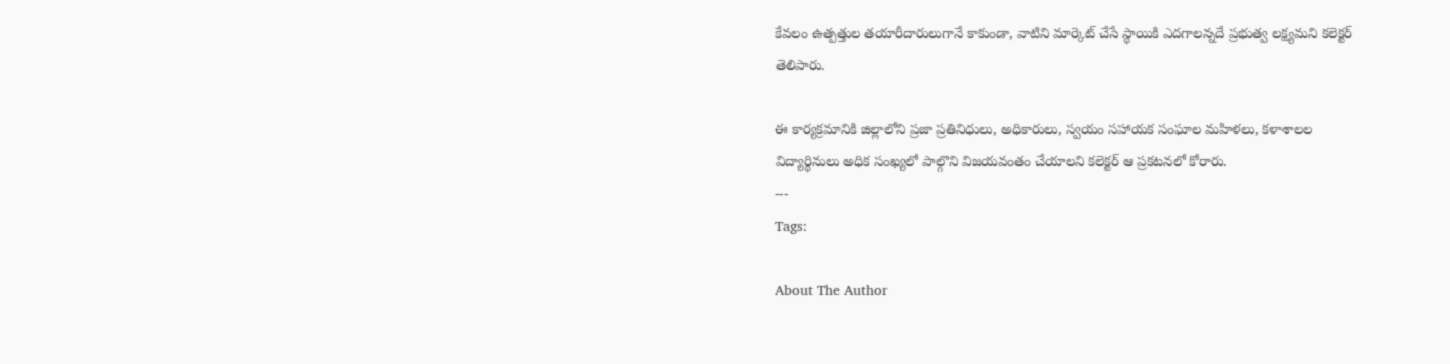కేవలం ఉత్పత్తుల తయారీదారులుగానే కాకుండా, వాటిని మార్కెట్ చేసే స్థాయికి ఎదగాలన్నదే ప్రభుత్వ లక్ష్యమని కలెక్టర్ తెలిపారు.

ఈ కార్యక్రమానికి జిల్లాలోని ప్రజా ప్రతినిధులు, అధికారులు, స్వయం సహాయక సంఘాల మహిళలు, కళాశాలల విద్యార్థినులు అధిక సంఖ్యలో పాల్గొని విజయవంతం చేయాలని కలెక్టర్ ఆ ప్రకటనలో కోరారు.
---
Tags:

About The Author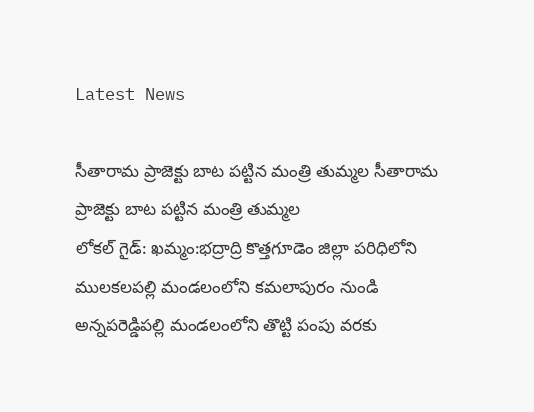Latest News

సీతారామ ప్రాజెక్టు బాట పట్టిన మంత్రి తుమ్మల సీతారామ ప్రాజెక్టు బాట పట్టిన మంత్రి తుమ్మల
లోకల్ గైడ్: ఖమ్మం:భద్రాద్రి కొత్తగూడెం జిల్లా పరిధిలోని ములకలపల్లి మండలంలోని కమలాపురం నుండి అన్నపరెడ్డిపల్లి మండలంలోని తొట్టి పంపు వరకు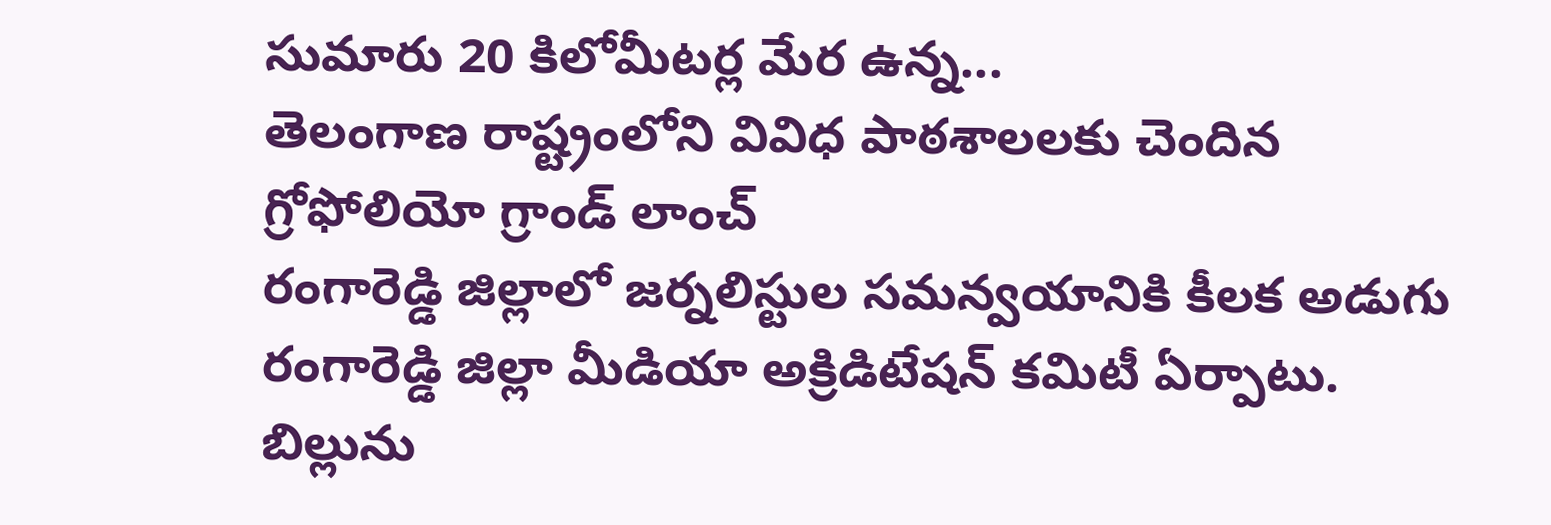సుమారు 20 కిలోమీటర్ల మేర ఉన్న...
తెలంగాణ రాష్ట్రంలోని వివిధ పాఠశాలలకు చెందిన
గ్రోఫోలియో గ్రాండ్ లాంచ్
రంగారెడ్డి జిల్లాలో జర్నలిస్టుల సమన్వయానికి కీలక అడుగు
రంగారెడ్డి జిల్లా మీడియా అక్రిడిటేషన్ కమిటీ ఏర్పాటు.
బిల్లును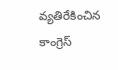వ్యతిరేకించిన కాంగ్రెస్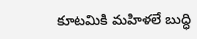కూటమికి మహిళలే బుద్ధి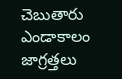చెబుతారు
ఎండాకాలం జాగ్రత్తలు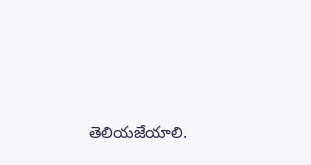తెలియజేయాలి.